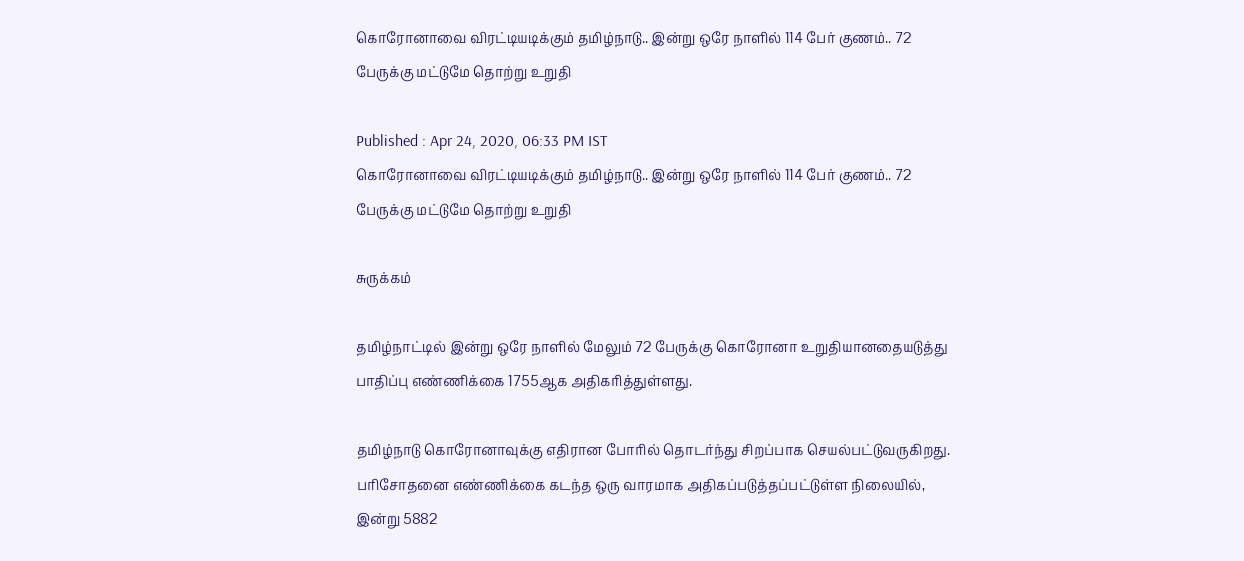கொரோனாவை விரட்டியடிக்கும் தமிழ்நாடு.. இன்று ஒரே நாளில் 114 பேர் குணம்.. 72 பேருக்கு மட்டுமே தொற்று உறுதி

Published : Apr 24, 2020, 06:33 PM IST
கொரோனாவை விரட்டியடிக்கும் தமிழ்நாடு.. இன்று ஒரே நாளில் 114 பேர் குணம்.. 72 பேருக்கு மட்டுமே தொற்று உறுதி

சுருக்கம்

தமிழ்நாட்டில் இன்று ஒரே நாளில் மேலும் 72 பேருக்கு கொரோனா உறுதியானதையடுத்து பாதிப்பு எண்ணிக்கை 1755ஆக அதிகரித்துள்ளது.

தமிழ்நாடு கொரோனாவுக்கு எதிரான போரில் தொடர்ந்து சிறப்பாக செயல்பட்டுவருகிறது. பரிசோதனை எண்ணிக்கை கடந்த ஒரு வாரமாக அதிகப்படுத்தப்பட்டுள்ள நிலையில், இன்று 5882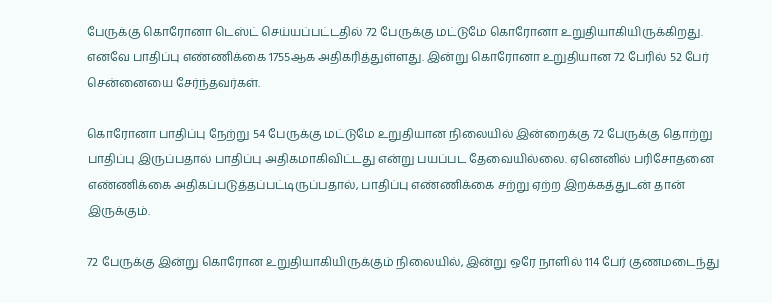பேருக்கு கொரோனா டெஸ்ட் செய்யப்பட்டதில் 72 பேருக்கு மட்டுமே கொரோனா உறுதியாகியிருக்கிறது. எனவே பாதிப்பு எண்ணிக்கை 1755ஆக அதிகரித்துள்ளது. இன்று கொரோனா உறுதியான 72 பேரில் 52 பேர் சென்னையை சேர்ந்தவர்கள்.

கொரோனா பாதிப்பு நேற்று 54 பேருக்கு மட்டுமே உறுதியான நிலையில் இன்றைக்கு 72 பேருக்கு தொற்று பாதிப்பு இருப்பதால் பாதிப்பு அதிகமாகிவிட்டது என்று பயப்பட தேவையில்லை. ஏனெனில் பரிசோதனை எண்ணிக்கை அதிகப்படுத்தப்பட்டிருப்பதால், பாதிப்பு எண்ணிக்கை சற்று ஏற்ற இறக்கத்துடன் தான் இருக்கும்.

72 பேருக்கு இன்று கொரோன உறுதியாகியிருக்கும் நிலையில், இன்று ஒரே நாளில் 114 பேர் குணமடைந்து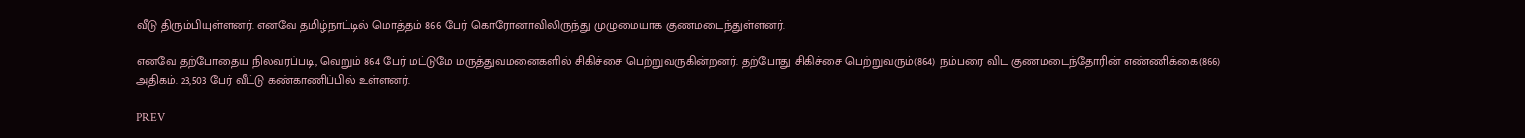வீடு திரும்பியுள்ளனர். எனவே தமிழ்நாட்டில் மொத்தம் 866 பேர் கொரோனாவிலிருந்து முழுமையாக குணமடைந்துள்ளனர்.

எனவே தற்போதைய நிலவரப்படி, வெறும் 864 பேர் மட்டுமே மருத்துவமனைகளில் சிகிச்சை பெற்றுவருகின்றனர். தற்போது சிகிச்சை பெற்றுவரும்(864) நம்பரை விட குணமடைந்தோரின் எண்ணிக்கை(866) அதிகம். 23,503 பேர் வீட்டு கண்காணிப்பில் உள்ளனர்.

PREV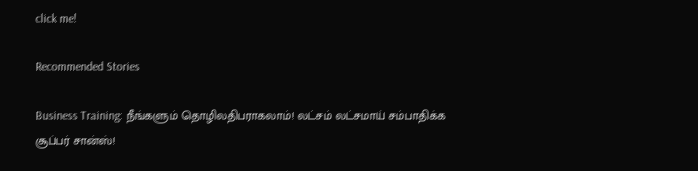click me!

Recommended Stories

Business Training: நீங்களும் தொழிலதிபராகலாம்! லட்சம் லட்சமாய் சம்பாதிக்க சூப்பர் சான்ஸ்!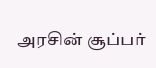அரசின் சூப்பர்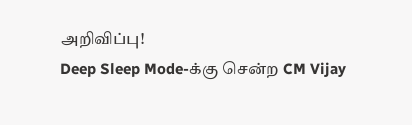அறிவிப்பு!
Deep Sleep Mode-க்கு சென்ற CM Vijay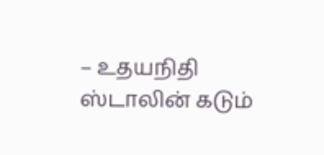– உதயநிதி ஸ்டாலின் கடும்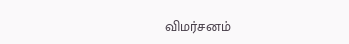விமர்சனம்